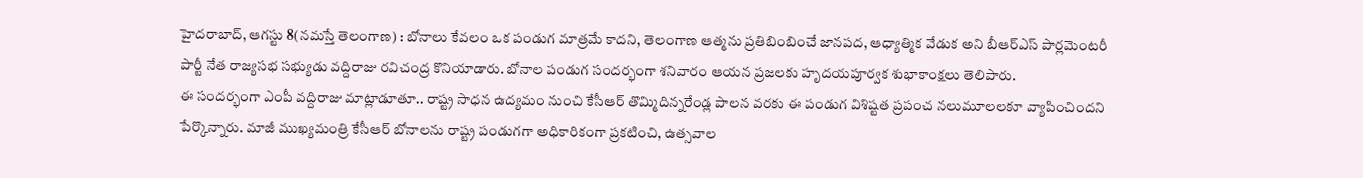హైదరాబాద్, ఆగస్టు 8(నమస్తే తెలంగాణ) : బోనాలు కేవలం ఒక పండుగ మాత్రమే కాదని, తెలంగాణ ఆత్మను ప్రతిబింబించే జానపద, ఆధ్యాత్మిక వేడుక అని బీఆర్ఎస్ పార్లమెంటరీ పార్టీ నేత రాజ్యసభ సభ్యుడు వద్దిరాజు రవిచంద్ర కొనియాడారు. బోనాల పండుగ సందర్భంగా శనివారం ఆయన ప్రజలకు హృదయపూర్వక శుభాకాంక్షలు తెలిపారు.
ఈ సందర్భంగా ఎంపీ వద్దిరాజు మాట్లాడూతూ.. రాష్ట్ర సాధన ఉద్యమం నుంచి కేసీఆర్ తొమ్మిదిన్నరేండ్ల పాలన వరకు ఈ పండుగ విశిష్టత ప్రపంచ నలుమూలలకూ వ్యాపించిందని పేర్కొన్నారు. మాజీ ముఖ్యమంత్రి కేసీఆర్ బోనాలను రాష్ట్ర పండుగగా అధికారికంగా ప్రకటించి, ఉత్సవాల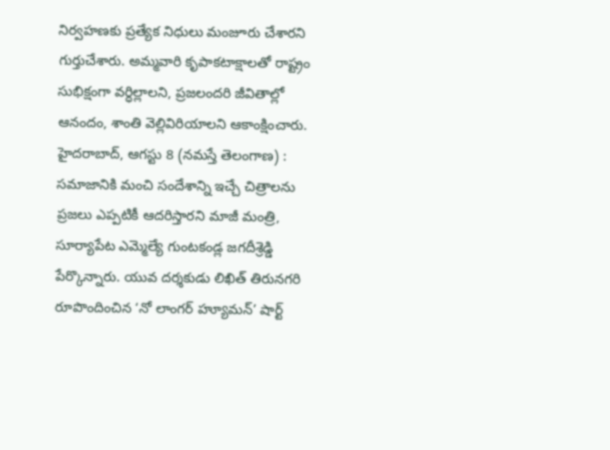నిర్వహణకు ప్రత్యేక నిధులు మంజూరు చేశారని గుర్తుచేశారు. అమ్మవారి కృపాకటాక్షాలతో రాష్ట్రం సుభిక్షంగా వర్ధిల్లాలని, ప్రజలందరి జీవితాల్లో ఆనందం, శాంతి వెల్లివిరియాలని ఆకాంక్షించారు.
హైదరాబాద్, ఆగస్టు 8 (నమస్తే తెలంగాణ) : సమాజానికి మంచి సందేశాన్ని ఇచ్చే చిత్రాలను ప్రజలు ఎప్పటికీ ఆదరిస్తారని మాజీ మంత్రి, సూర్యాపేట ఎమ్మెల్యే గుంటకండ్ల జగదీశ్రెడ్డి పేర్కొన్నారు. యువ దర్శకుడు లిఖిత్ తిరునగరి రూపొందించిన ‘నో లాంగర్ హ్యూమన్’ షార్ట్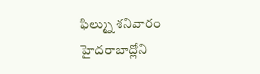ఫిల్మ్ను శనివారం హైదరాబాద్లోని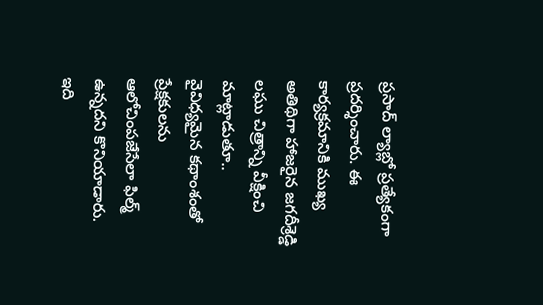ప్రసాద్ ల్యాబ్లో ప్రత్యేకంగా ప్రదర్శించారు. ఈ కార్యక్రమానికి ముఖ్య అతిథిగా హాజరైన జగదీశ్రెడ్డి లఘు చిత్రాన్ని వీక్షించి మాట్లాడుతూ.. వైవిధ్యమైన కథాంశంతో ప్రేక్షకులను ఆలోచింపజేసేలా ఫిల్మ్ ఉన్నదని కొనియాడారు. ఇది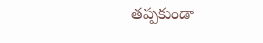తప్పకుండా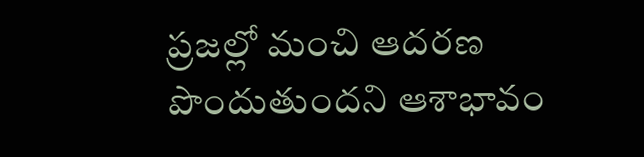ప్రజల్లో మంచి ఆదరణ పొందుతుందని ఆశాభావం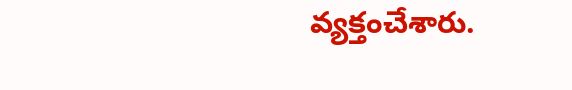వ్యక్తంచేశారు.